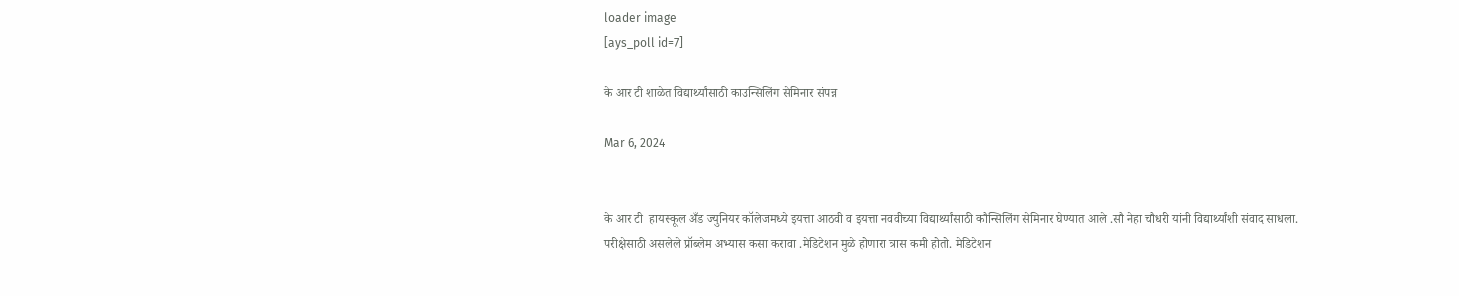loader image
[ays_poll id=7]

के आर टी शाळेत विद्यार्थ्यांसाठी काउन्सिलिंग सेमिनार संपन्न

Mar 6, 2024


के आर टी  हायस्कूल अँड ज्युनियर कॉलेजमध्ये इयत्ता आठवी व इयत्ता नववीच्या विद्यार्थ्यांसाठी कौन्सिलिंग सेमिनार घेण्यात आले .सौ नेहा चौधरी यांनी विद्यार्थ्यांशी संवाद साधला. परीक्षेसाठी असलेले प्रॉब्लेम अभ्यास कसा करावा .मेडिटेशन मुळे होणारा त्रास कमी होतो. मेडिटेशन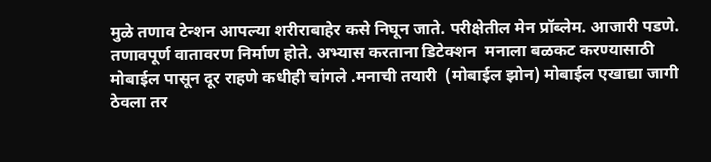मुळे तणाव टेन्शन आपल्या शरीराबाहेर कसे निघून जाते. परीक्षेतील मेन प्रॉब्लेम. आजारी पडणे. तणावपूर्ण वातावरण निर्माण होते. अभ्यास करताना डिटेक्शन  मनाला बळकट करण्यासाठी मोबाईल पासून दूर राहणे कधीही चांगले .मनाची तयारी  (मोबाईल झोन) मोबाईल एखाद्या जागी ठेवला तर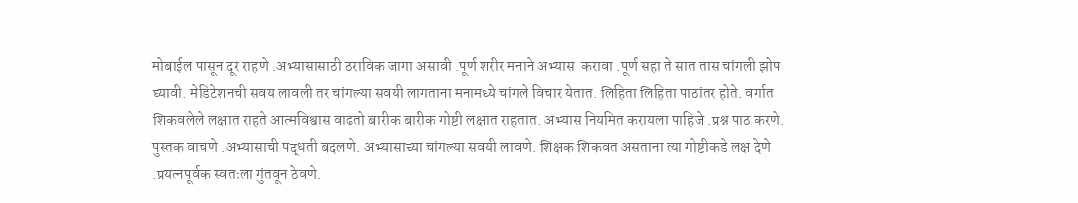मोबाईल पासून दूर राहणे .अभ्यासासाठी ठराविक जागा असावी .पूर्ण शरीर मनाने अभ्यास  करावा .पूर्ण सहा ते सात तास चांगली झोप घ्यावी. मेडिटेशनची सवय लावली तर चांगल्या सवयी लागताना मनामध्ये चांगले विचार येतात. लिहिता लिहिता पाठांतर होते. वर्गात शिकवलेले लक्षात राहते आत्मविश्वास वाढतो बारीक बारीक गोष्टी लक्षात राहतात. अभ्यास नियमित करायला पाहिजे .प्रश्न पाठ करणे. पुस्तक वाचणे .अभ्यासाची पद्धती बदलणे. अभ्यासाच्या चांगल्या सवयी लावणे. शिक्षक शिकवत असताना त्या गोष्टीकडे लक्ष देणे .प्रयत्नपूर्वक स्वतःला गुंतवून ठेवणे.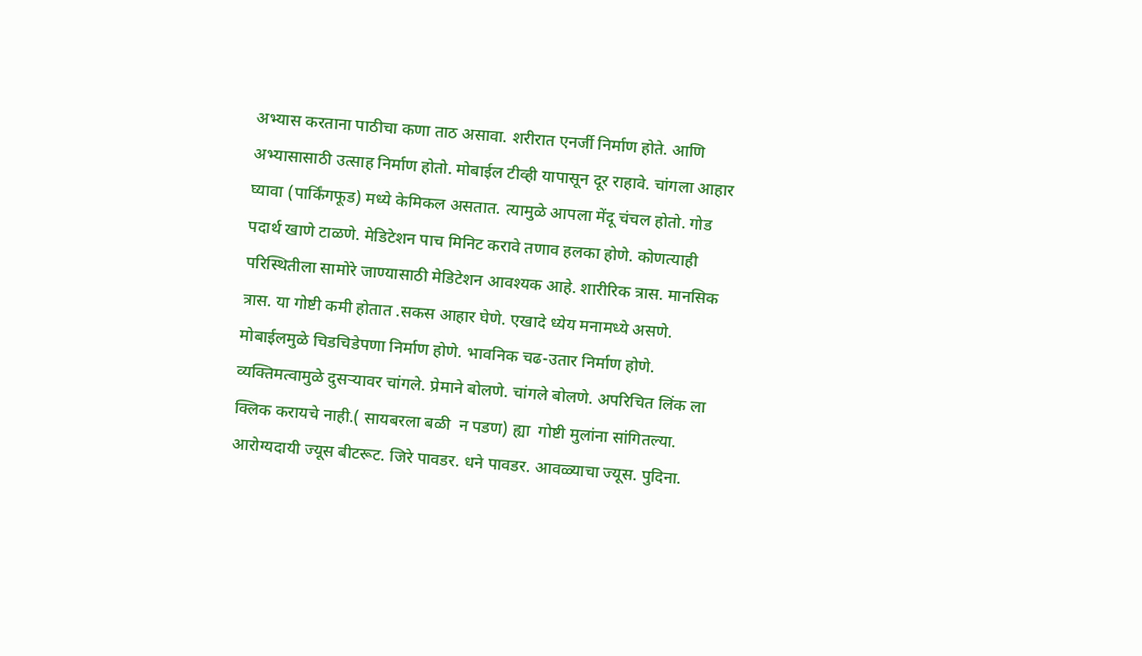अभ्यास करताना पाठीचा कणा ताठ असावा. शरीरात एनर्जी निर्माण होते. आणि  अभ्यासासाठी उत्साह निर्माण होतो. मोबाईल टीव्ही यापासून दूर राहावे. चांगला आहार घ्यावा (पार्किंगफूड) मध्ये केमिकल असतात. त्यामुळे आपला मेंदू चंचल होतो. गोड पदार्थ खाणे टाळणे. मेडिटेशन पाच मिनिट करावे तणाव हलका होणे. कोणत्याही परिस्थितीला सामोरे जाण्यासाठी मेडिटेशन आवश्यक आहे. शारीरिक त्रास. मानसिक त्रास. या गोष्टी कमी होतात .सकस आहार घेणे. एखादे ध्येय मनामध्ये असणे. मोबाईलमुळे चिडचिडेपणा निर्माण होणे. भावनिक चढ-उतार निर्माण होणे. व्यक्तिमत्वामुळे दुसऱ्यावर चांगले. प्रेमाने बोलणे. चांगले बोलणे. अपरिचित लिंक ला क्लिक करायचे नाही.( सायबरला बळी  न पडण) ह्या  गोष्टी मुलांना सांगितल्या. आरोग्यदायी ज्यूस बीटरूट. जिरे पावडर. धने पावडर. आवळ्याचा ज्यूस. पुदिना.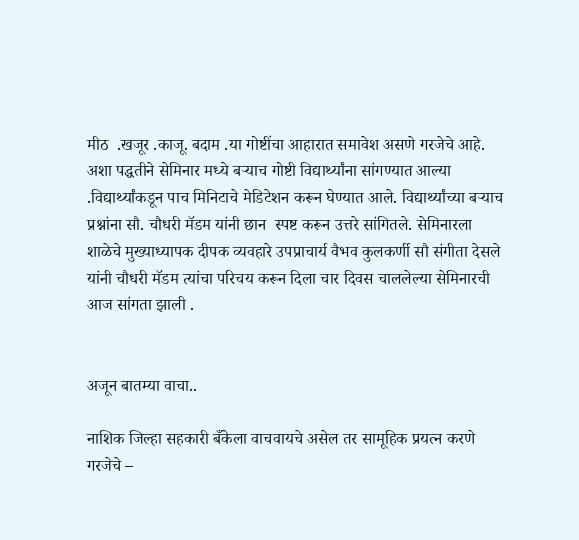मीठ  .खजूर .काजू. बदाम .या गोष्टींचा आहारात समावेश असणे गरजेचे आहे. अशा पद्धतीने सेमिनार मध्ये बऱ्याच गोष्टी विद्यार्थ्यांना सांगण्यात आल्या .विद्यार्थ्यांकडून पाच मिनिटाचे मेडिटेशन करून घेण्यात आले. विद्यार्थ्यांच्या बऱ्याच प्रश्नांना सौ. चौधरी मॅडम यांनी छान  स्पष्ट करून उत्तरे सांगितले. सेमिनारला शाळेचे मुख्याध्यापक दीपक व्यवहारे उपप्राचार्य वैभव कुलकर्णी सौ संगीता देसले यांनी चौधरी मॅडम त्यांचा परिचय करून दिला चार दिवस चाललेल्या सेमिनारची आज सांगता झाली .


अजून बातम्या वाचा..

नाशिक जिल्हा सहकारी बँकेला वाचवायचे असेल तर सामूहिक प्रयत्न करणे गरजेचे –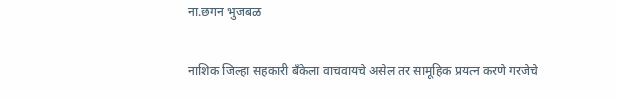ना.छगन भुजबळ

नाशिक जिल्हा सहकारी बँकेला वाचवायचे असेल तर सामूहिक प्रयत्न करणे गरजेचे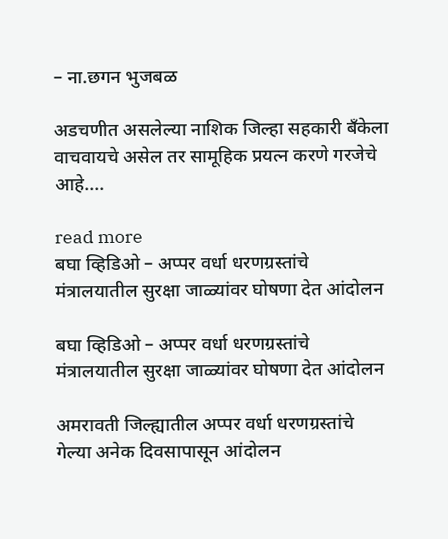– ना.छगन भुजबळ

अडचणीत असलेल्या नाशिक जिल्हा सहकारी बँकेला वाचवायचे असेल तर सामूहिक प्रयत्न करणे गरजेचे आहे....

read more
बघा व्हिडिओ – अप्पर वर्धा धरणग्रस्तांचे मंत्रालयातील सुरक्षा जाळ्यांवर घोषणा देत आंदोलन

बघा व्हिडिओ – अप्पर वर्धा धरणग्रस्तांचे मंत्रालयातील सुरक्षा जाळ्यांवर घोषणा देत आंदोलन

अमरावती जिल्ह्यातील अप्पर वर्धा धरणग्रस्तांचे गेल्या अनेक दिवसापासून आंदोलन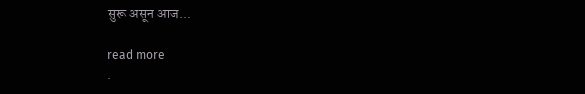सुरू असून आज...

read more
.